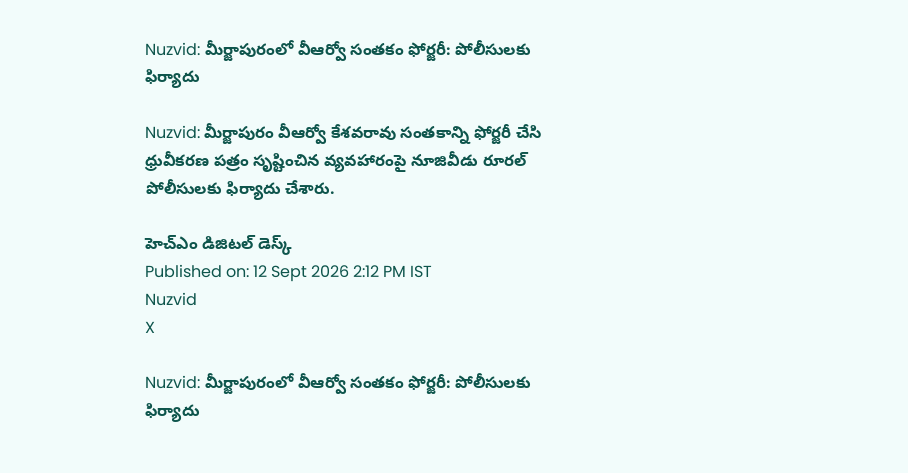Nuzvid: మీర్జాపురంలో వీఆర్వో సంతకం ఫోర్జరీ: పోలీసులకు ఫిర్యాదు

Nuzvid: మీర్జాపురం వీఆర్వో కేశవరావు సంతకాన్ని ఫోర్జరీ చేసి ధ్రువీకరణ పత్రం సృష్టించిన వ్యవహారంపై నూజివీడు రూరల్ పోలీసులకు ఫిర్యాదు చేశారు.

హెచ్ఎం డిజిటల్ డెస్క్
Published on: 12 Sept 2026 2:12 PM IST
Nuzvid
X

Nuzvid: మీర్జాపురంలో వీఆర్వో సంతకం ఫోర్జరీ: పోలీసులకు ఫిర్యాదు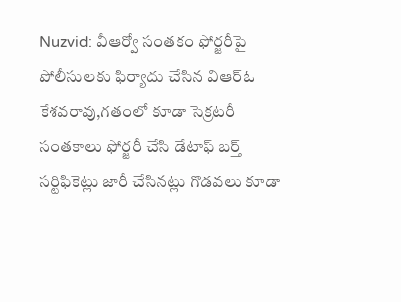Nuzvid: వీఆర్వో సంతకం ఫోర్జరీపై పోలీసులకు ఫిర్యాదు చేసిన విఆర్ఓ కేశవరావు,గతంలో కూడా సెక్రటరీ సంతకాలు ఫోర్జరీ చేసి డేటాఫ్ బర్త్ సర్టిఫికెట్లు జారీ చేసినట్లు గొడవలు కూడా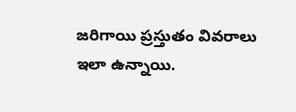జరిగాయి ప్రస్తుతం వివరాలు ఇలా ఉన్నాయి.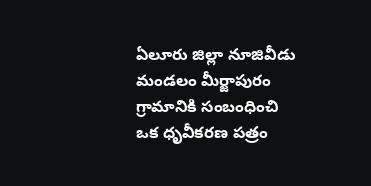ఏలూరు జిల్లా నూజివీడు మండలం మీర్జాపురం గ్రామానికి సంబంధించి ఒక ధృవీకరణ పత్రం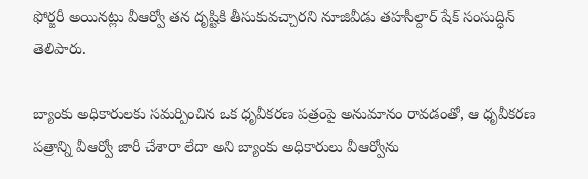ఫోర్జరీ అయినట్లు వీఆర్వో తన దృష్టికి తీసుకువచ్చారని నూజివీడు తహసీల్దార్ షేక్ సంసుద్ధిన్ తెలిపారు.

బ్యాంకు అధికారులకు సమర్పించిన ఒక ధృవీకరణ పత్రంపై అనుమానం రావడంతో, ఆ ధృవీకరణ పత్రాన్ని వీఆర్వో జారీ చేశారా లేదా అని బ్యాంకు అధికారులు వీఆర్వోను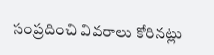సంప్రదించి వివరాలు కోరినట్లు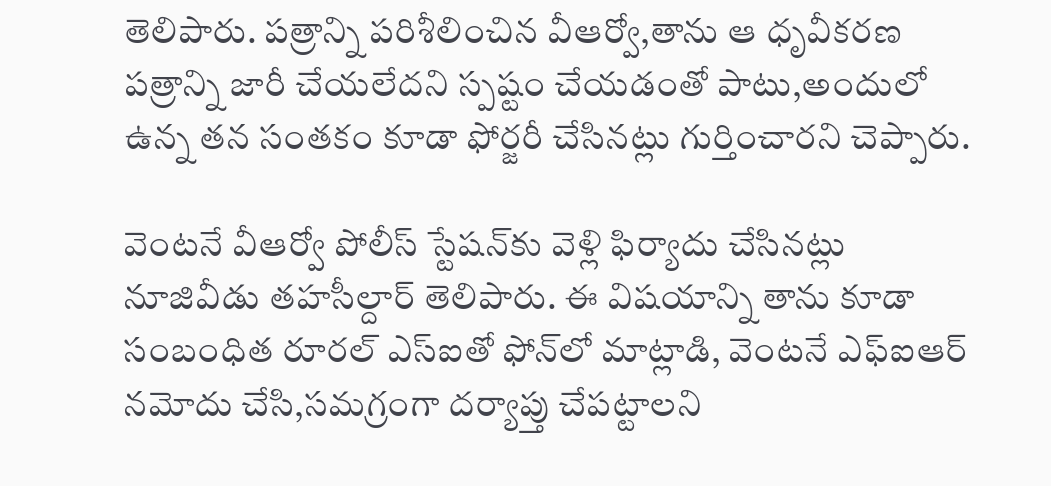తెలిపారు. పత్రాన్ని పరిశీలించిన వీఆర్వో,తాను ఆ ధృవీకరణ పత్రాన్ని జారీ చేయలేదని స్పష్టం చేయడంతో పాటు,అందులో ఉన్న తన సంతకం కూడా ఫోర్జరీ చేసినట్లు గుర్తించారని చెప్పారు.

వెంటనే వీఆర్వో పోలీస్ స్టేషన్‌కు వెళ్లి ఫిర్యాదు చేసినట్లు నూజివీడు తహసీల్దార్ తెలిపారు. ఈ విషయాన్ని తాను కూడా సంబంధిత రూరల్ ఎస్‌ఐతో ఫోన్‌లో మాట్లాడి, వెంటనే ఎఫ్‌ఐఆర్ నమోదు చేసి,సమగ్రంగా దర్యాప్తు చేపట్టాలని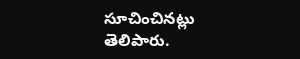సూచించినట్లు తెలిపారు.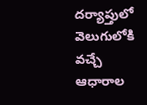దర్యాప్తులో వెలుగులోకి వచ్చే ఆధారాల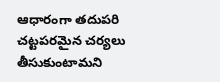ఆధారంగా తదుపరి చట్టపరమైన చర్యలు తీసుకుంటామని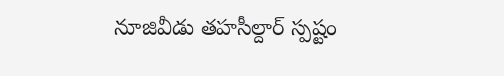నూజివీడు తహసీల్దార్ స్పష్టం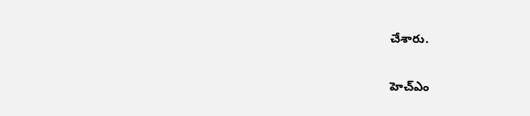చేశారు.

హెచ్ఎం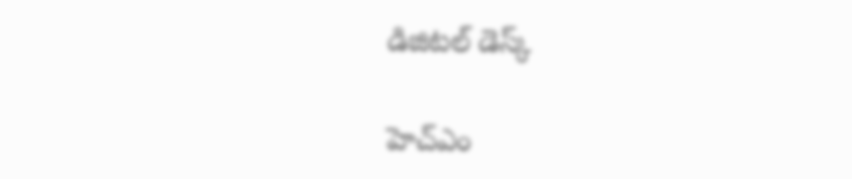డిజిటల్ డెస్క్

హెచ్ఎం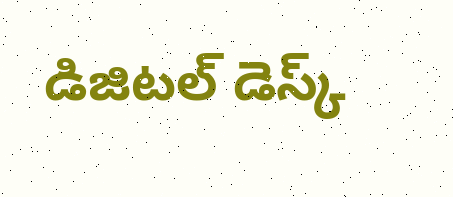డిజిటల్ డెస్క్